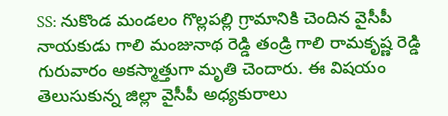SS: నుకొండ మండలం గొల్లపల్లి గ్రామానికి చెందిన వైసీపీ నాయకుడు గాలి మంజునాథ రెడ్డి తండ్రి గాలి రామకృష్ణ రెడ్డి గురువారం అకస్మాత్తుగా మృతి చెందారు. ఈ విషయం తెలుసుకున్న జిల్లా వైసీపీ అధ్యకురాలు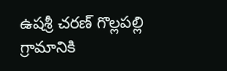ఉషశ్రీ చరణ్ గొల్లపల్లి గ్రామానికి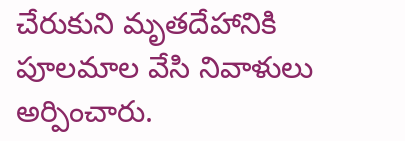చేరుకుని మృతదేహానికి పూలమాల వేసి నివాళులు అర్పించారు.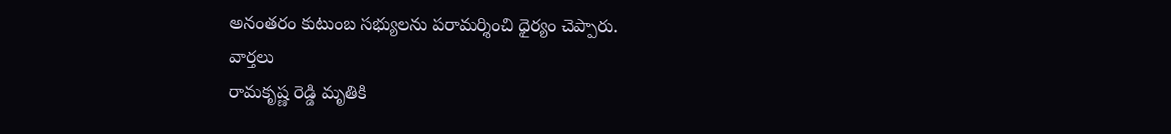అనంతరం కుటుంబ సభ్యులను పరామర్శించి ధైర్యం చెప్పారు.
వార్తలు
రామకృష్ణ రెడ్డి మృతికి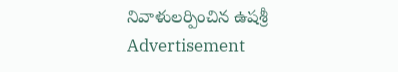నివాళులర్పించిన ఉషశ్రీ
Advertisement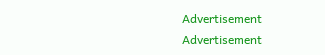Advertisement
Advertisement